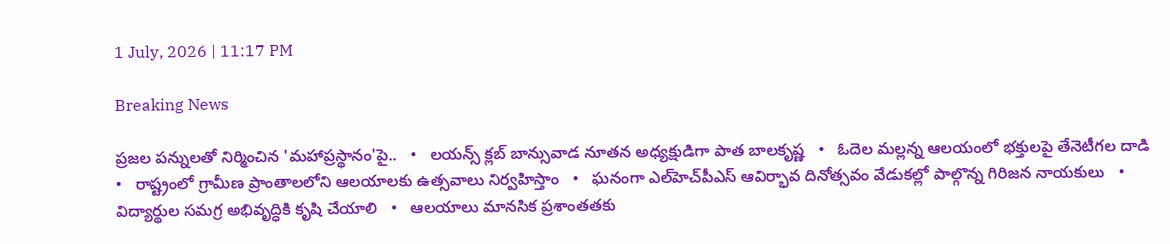1 July, 2026 | 11:17 PM

Breaking News

ప్రజల పన్నులతో నిర్మించిన 'మహాప్రస్థానం'పై..   •   లయన్స్ క్లబ్ బాన్సువాడ నూతన అధ్యక్షుడిగా పాత బాలకృష్ణ   •   ఓదెల మల్లన్న ఆలయంలో భక్తులపై తేనెటీగల దాడి   •   రాష్ట్రంలో గ్రామీణ ప్రాంతాలలోని ఆలయాలకు ఉత్సవాలు నిర్వహిస్తాం   •   ఘనంగా ఎల్‌హెచ్‌పీఎస్ ఆవిర్భావ దినోత్సవం వేడుకల్లో పాల్గొన్న గిరిజన నాయకులు   •   విద్యార్థుల సమగ్ర అభివృద్ధికి కృషి చేయాలి   •   ఆలయాలు మానసిక ప్రశాంతతకు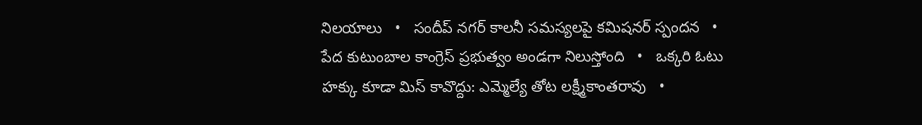నిలయాలు   •   సందీప్ నగర్ కాలనీ సమస్యలపై కమిషనర్ స్పందన   •   పేద కుటుంబాల కాంగ్రెస్ ప్రభుత్వం అండగా నిలుస్తోంది   •   ఒక్కరి ఓటు హక్కు కూడా మిస్ కావొద్దు: ఎమ్మెల్యే తోట లక్ష్మీకాంతరావు   •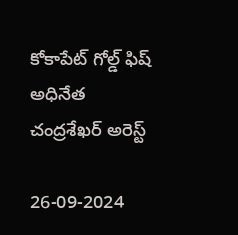కోకాపేట్ గోల్డ్ ఫిష్ అధినేత చంద్రశేఖర్ అరెస్ట్

26-09-2024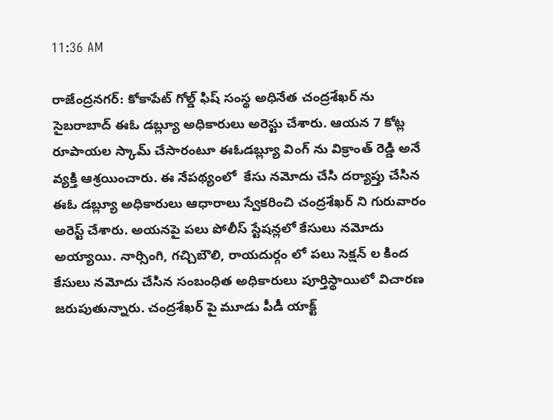11:36 AM

రాజేంద్రనగర్: కోకాపేట్ గోల్డ్ ఫిష్ సంస్థ అధినేత చంద్రశేఖర్ ను సైబరాబాద్ ఈఓ డబ్ల్యూ అధికారులు అరెస్టు చేశారు. ఆయన 7 కోట్ల రూపాయల స్కామ్ చేసారంటూ ఈఓడబ్ల్యూ వింగ్ ను విక్రాంత్ రెడ్డి అనే వ్యక్తి ఆశ్రయించారు. ఈ నేపథ్యంలో  కేసు నమోదు చేసి దర్యాప్తు చేసిన ఈఓ డబ్ల్యూ అధికారులు ఆధారాలు స్వేకరించి చంద్రశేఖర్ ని గురువారం అరెస్ట్ చేశారు. అయనపై పలు పోలీస్ స్టేషన్లలో కేసులు నమోదు అయ్యాయి. నార్సింగి, గచ్చిబౌలి, రాయదుర్గం లో పలు సెక్షన్ ల కింద కేసులు నమోదు చేసిన సంబంధిత అధికారులు పూర్తిస్థాయిలో విచారణ జరుపుతున్నారు. చంద్రశేఖర్ పై మూడు పీడీ యాక్ట్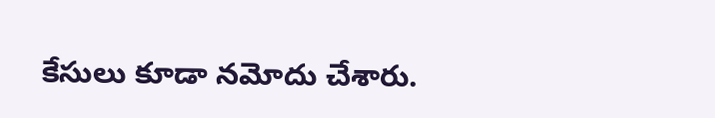కేసులు కూడా నమోదు చేశారు.